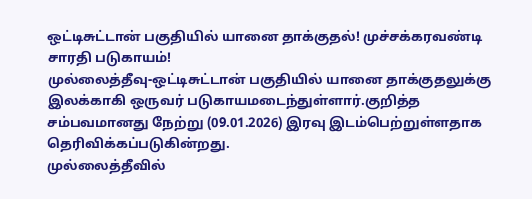ஒட்டிசுட்டான் பகுதியில் யானை தாக்குதல்! முச்சக்கரவண்டி சாரதி படுகாயம்!
முல்லைத்தீவு-ஒட்டிசுட்டான் பகுதியில் யானை தாக்குதலுக்கு இலக்காகி ஒருவர் படுகாயமடைந்துள்ளார்.குறித்த சம்பவமானது நேற்று (09.01.2026) இரவு இடம்பெற்றுள்ளதாக தெரிவிக்கப்படுகின்றது.
முல்லைத்தீவில்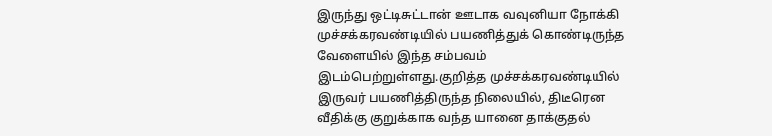இருந்து ஒட்டிசுட்டான் ஊடாக வவுனியா நோக்கி முச்சக்கரவண்டியில் பயணித்துக் கொண்டிருந்த வேளையில் இந்த சம்பவம் இடம்பெற்றுள்ளது.குறித்த முச்சக்கரவண்டியில் இருவர் பயணித்திருந்த நிலையில், திடீரென வீதிக்கு குறுக்காக வந்த யானை தாக்குதல்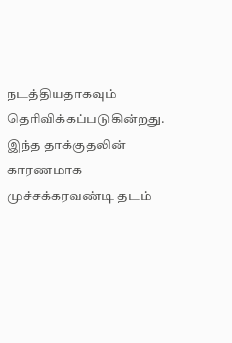நடத்தியதாகவும் தெரிவிக்கப்படுகின்றது.
இந்த தாக்குதலின் காரணமாக முச்சக்கரவண்டி தடம்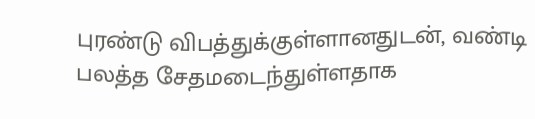புரண்டு விபத்துக்குள்ளானதுடன், வண்டி பலத்த சேதமடைந்துள்ளதாக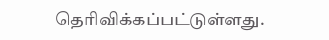தெரிவிக்கப்பட்டுள்ளது.